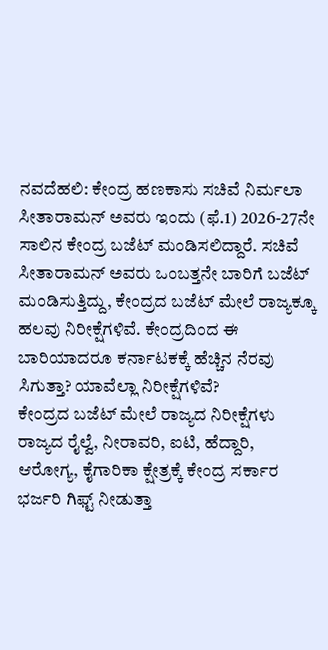ನವದೆಹಲಿ: ಕೇಂದ್ರ ಹಣಕಾಸು ಸಚಿವೆ ನಿರ್ಮಲಾ ಸೀತಾರಾಮನ್ ಅವರು ಇಂದು (ಫೆ.1) 2026-27ನೇ ಸಾಲಿನ ಕೇಂದ್ರ ಬಜೆಟ್ ಮಂಡಿಸಲಿದ್ದಾರೆ. ಸಚಿವೆ ಸೀತಾರಾಮನ್ ಅವರು ಒಂಬತ್ತನೇ ಬಾರಿಗೆ ಬಜೆಟ್ ಮಂಡಿಸುತ್ತಿದ್ದು, ಕೇಂದ್ರದ ಬಜೆಟ್ ಮೇಲೆ ರಾಜ್ಯಕ್ಕೂ ಹಲವು ನಿರೀಕ್ಷೆಗಳಿವೆ. ಕೇಂದ್ರದಿಂದ ಈ ಬಾರಿಯಾದರೂ ಕರ್ನಾಟಕಕ್ಕೆ ಹೆಚ್ಚಿನ ನೆರವು ಸಿಗುತ್ತಾ? ಯಾವೆಲ್ಲಾ ನಿರೀಕ್ಷೆಗಳಿವೆ?
ಕೇಂದ್ರದ ಬಜೆಟ್ ಮೇಲೆ ರಾಜ್ಯದ ನಿರೀಕ್ಷೆಗಳು
ರಾಜ್ಯದ ರೈಲ್ವೆ, ನೀರಾವರಿ, ಐಟಿ, ಹೆದ್ದಾರಿ, ಆರೋಗ್ಯ, ಕೈಗಾರಿಕಾ ಕ್ಷೇತ್ರಕ್ಕೆ ಕೇಂದ್ರ ಸರ್ಕಾರ ಭರ್ಜರಿ ಗಿಫ್ಟ್ ನೀಡುತ್ತಾ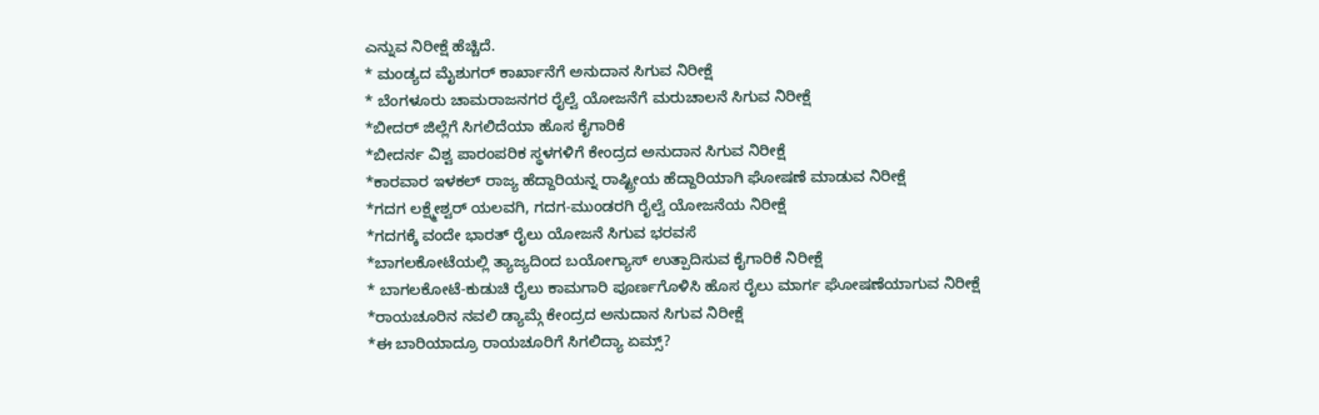ಎನ್ನುವ ನಿರೀಕ್ಷೆ ಹೆಚ್ಚಿದೆ.
* ಮಂಡ್ಯದ ಮೈಶುಗರ್ ಕಾರ್ಖಾನೆಗೆ ಅನುದಾನ ಸಿಗುವ ನಿರೀಕ್ಷೆ
* ಬೆಂಗಳೂರು ಚಾಮರಾಜನಗರ ರೈಲ್ವೆ ಯೋಜನೆಗೆ ಮರುಚಾಲನೆ ಸಿಗುವ ನಿರೀಕ್ಷೆ
*ಬೀದರ್ ಜಿಲ್ಲೆಗೆ ಸಿಗಲಿದೆಯಾ ಹೊಸ ಕೈಗಾರಿಕೆ
*ಬೀದರ್ನ ವಿಶ್ವ ಪಾರಂಪರಿಕ ಸ್ಥಳಗಳಿಗೆ ಕೇಂದ್ರದ ಅನುದಾನ ಸಿಗುವ ನಿರೀಕ್ಷೆ
*ಕಾರವಾರ ಇಳಕಲ್ ರಾಜ್ಯ ಹೆದ್ದಾರಿಯನ್ನ ರಾಷ್ಟ್ರೀಯ ಹೆದ್ದಾರಿಯಾಗಿ ಘೋಷಣೆ ಮಾಡುವ ನಿರೀಕ್ಷೆ
*ಗದಗ ಲಕ್ಷ್ಮೇಶ್ವರ್ ಯಲವಗಿ, ಗದಗ-ಮುಂಡರಗಿ ರೈಲ್ವೆ ಯೋಜನೆಯ ನಿರೀಕ್ಷೆ
*ಗದಗಕ್ಕೆ ವಂದೇ ಭಾರತ್ ರೈಲು ಯೋಜನೆ ಸಿಗುವ ಭರವಸೆ
*ಬಾಗಲಕೋಟೆಯಲ್ಲಿ ತ್ಯಾಜ್ಯದಿಂದ ಬಯೋಗ್ಯಾಸ್ ಉತ್ಪಾದಿಸುವ ಕೈಗಾರಿಕೆ ನಿರೀಕ್ಷೆ
* ಬಾಗಲಕೋಟೆ-ಕುಡುಚಿ ರೈಲು ಕಾಮಗಾರಿ ಪೂರ್ಣಗೊಳಿಸಿ ಹೊಸ ರೈಲು ಮಾರ್ಗ ಘೋಷಣೆಯಾಗುವ ನಿರೀಕ್ಷೆ
*ರಾಯಚೂರಿನ ನವಲಿ ಡ್ಯಾಮ್ಗೆ ಕೇಂದ್ರದ ಅನುದಾನ ಸಿಗುವ ನಿರೀಕ್ಷೆ
*ಈ ಬಾರಿಯಾದ್ರೂ ರಾಯಚೂರಿಗೆ ಸಿಗಲಿದ್ಯಾ ಏಮ್ಸ್?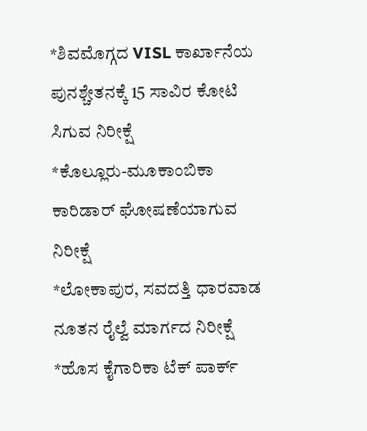*ಶಿವಮೊಗ್ಗದ VISL ಕಾರ್ಖಾನೆಯ ಪುನಶ್ಚೇತನಕ್ಕೆ 15 ಸಾವಿರ ಕೋಟಿ ಸಿಗುವ ನಿರೀಕ್ಷೆ
*ಕೊಲ್ಲೂರು-ಮೂಕಾಂಬಿಕಾ ಕಾರಿಡಾರ್ ಘೋಷಣೆಯಾಗುವ ನಿರೀಕ್ಷೆ
*ಲೋಕಾಪುರ, ಸವದತ್ತಿ ಧಾರವಾಡ ನೂತನ ರೈಲ್ವೆ ಮಾರ್ಗದ ನಿರೀಕ್ಷೆ
*ಹೊಸ ಕೈಗಾರಿಕಾ ಟೆಕ್ ಪಾರ್ಕ್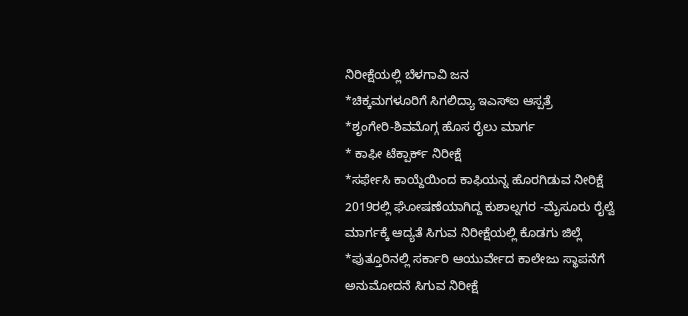ನಿರೀಕ್ಷೆಯಲ್ಲಿ ಬೆಳಗಾವಿ ಜನ
*ಚಿಕ್ಕಮಗಳೂರಿಗೆ ಸಿಗಲಿದ್ಯಾ ಇಎಸ್ಐ ಆಸ್ಪತ್ರೆ
*ಶೃಂಗೇರಿ-ಶಿವಮೊಗ್ಗ ಹೊಸ ರೈಲು ಮಾರ್ಗ
* ಕಾಫೀ ಟೆಕ್ಪಾರ್ಕ್ ನಿರೀಕ್ಷೆ
*ಸರ್ಫೇಸಿ ಕಾಯ್ದೆಯಿಂದ ಕಾಫಿಯನ್ನ ಹೊರಗಿಡುವ ನೀರಿಕ್ಷೆ
2019ರಲ್ಲಿ ಘೋಷಣೆಯಾಗಿದ್ದ ಕುಶಾಲ್ನಗರ -ಮೈಸೂರು ರೈಲ್ವೆ ಮಾರ್ಗಕ್ಕೆ ಆದ್ಯತೆ ಸಿಗುವ ನಿರೀಕ್ಷೆಯಲ್ಲಿ ಕೊಡಗು ಜಿಲ್ಲೆ
*ಪುತ್ತೂರಿನಲ್ಲಿ ಸರ್ಕಾರಿ ಆಯುರ್ವೇದ ಕಾಲೇಜು ಸ್ಥಾಪನೆಗೆ ಅನುಮೋದನೆ ಸಿಗುವ ನಿರೀಕ್ಷೆ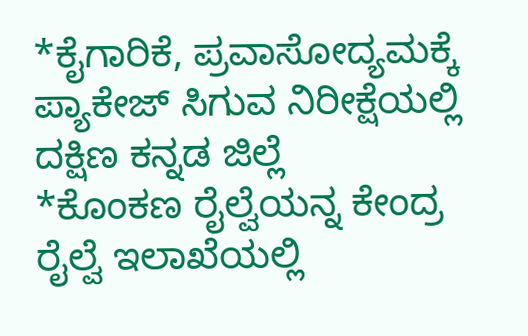*ಕೈಗಾರಿಕೆ, ಪ್ರವಾಸೋದ್ಯಮಕ್ಕೆ ಪ್ಯಾಕೇಜ್ ಸಿಗುವ ನಿರೀಕ್ಷೆಯಲ್ಲಿ ದಕ್ಷಿಣ ಕನ್ನಡ ಜಿಲ್ಲೆ
*ಕೊಂಕಣ ರೈಲ್ವೆಯನ್ನ ಕೇಂದ್ರ ರೈಲ್ವೆ ಇಲಾಖೆಯಲ್ಲಿ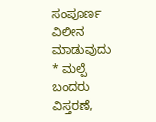ಸಂಪೂರ್ಣ ವಿಲೀನ ಮಾಡುವುದು
* ಮಲ್ಪೆ ಬಂದರು ವಿಸ್ತರಣೆ,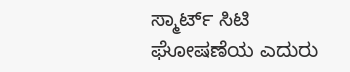ಸ್ಮಾರ್ಟ್ ಸಿಟಿ ಘೋಷಣೆಯ ಎದುರು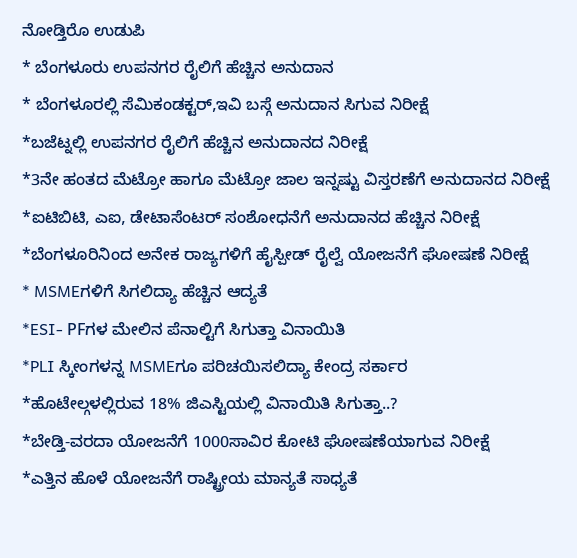ನೋಡ್ತಿರೊ ಉಡುಪಿ
* ಬೆಂಗಳೂರು ಉಪನಗರ ರೈಲಿಗೆ ಹೆಚ್ಚಿನ ಅನುದಾನ
* ಬೆಂಗಳೂರಲ್ಲಿ ಸೆಮಿಕಂಡಕ್ಟರ್,ಇವಿ ಬಸ್ಗೆ ಅನುದಾನ ಸಿಗುವ ನಿರೀಕ್ಷೆ
*ಬಜೆಟ್ನಲ್ಲಿ ಉಪನಗರ ರೈಲಿಗೆ ಹೆಚ್ಚಿನ ಅನುದಾನದ ನಿರೀಕ್ಷೆ
*3ನೇ ಹಂತದ ಮೆಟ್ರೋ ಹಾಗೂ ಮೆಟ್ರೋ ಜಾಲ ಇನ್ನಷ್ಟು ವಿಸ್ತರಣೆಗೆ ಅನುದಾನದ ನಿರೀಕ್ಷೆ
*ಐಟಿಬಿಟಿ, ಎಐ, ಡೇಟಾಸೆಂಟರ್ ಸಂಶೋಧನೆಗೆ ಅನುದಾನದ ಹೆಚ್ಚಿನ ನಿರೀಕ್ಷೆ
*ಬೆಂಗಳೂರಿನಿಂದ ಅನೇಕ ರಾಜ್ಯಗಳಿಗೆ ಹೈಸ್ಪೀಡ್ ರೈಲ್ವೆ ಯೋಜನೆಗೆ ಘೋಷಣೆ ನಿರೀಕ್ಷೆ
* MSMEಗಳಿಗೆ ಸಿಗಲಿದ್ಯಾ ಹೆಚ್ಚಿನ ಆದ್ಯತೆ
*ESI- PFಗಳ ಮೇಲಿನ ಪೆನಾಲ್ಟಿಗೆ ಸಿಗುತ್ತಾ ವಿನಾಯಿತಿ
*PLI ಸ್ಕೀಂಗಳನ್ನ MSMEಗೂ ಪರಿಚಯಿಸಲಿದ್ಯಾ ಕೇಂದ್ರ ಸರ್ಕಾರ
*ಹೊಟೇಲ್ಗಳಲ್ಲಿರುವ 18% ಜಿಎಸ್ಟಿಯಲ್ಲಿ ವಿನಾಯಿತಿ ಸಿಗುತ್ತಾ..?
*ಬೇಡ್ತಿ-ವರದಾ ಯೋಜನೆಗೆ 1000ಸಾವಿರ ಕೋಟಿ ಘೋಷಣೆಯಾಗುವ ನಿರೀಕ್ಷೆ
*ಎತ್ತಿನ ಹೊಳೆ ಯೋಜನೆಗೆ ರಾಷ್ಟ್ರೀಯ ಮಾನ್ಯತೆ ಸಾಧ್ಯತೆ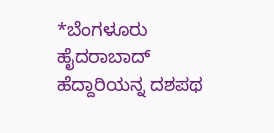*ಬೆಂಗಳೂರು ಹೈದರಾಬಾದ್ ಹೆದ್ದಾರಿಯನ್ನ ದಶಪಥ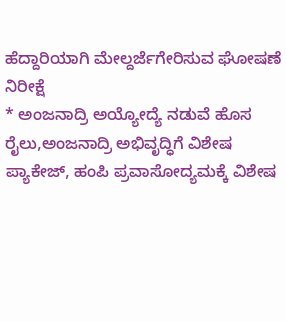ಹೆದ್ದಾರಿಯಾಗಿ ಮೇಲ್ದರ್ಜೆಗೇರಿಸುವ ಘೋಷಣೆ ನಿರೀಕ್ಷೆ
* ಅಂಜನಾದ್ರಿ ಅಯ್ಯೋದ್ಯೆ ನಡುವೆ ಹೊಸ ರೈಲು,ಅಂಜನಾದ್ರಿ ಅಭಿವೃದ್ಧಿಗೆ ವಿಶೇಷ ಪ್ಯಾಕೇಜ್, ಹಂಪಿ ಪ್ರವಾಸೋದ್ಯಮಕ್ಕೆ ವಿಶೇಷ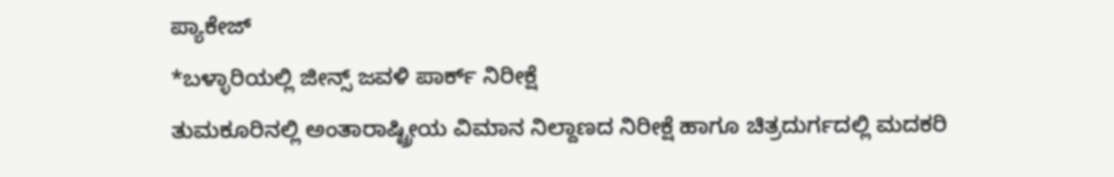ಪ್ಯಾಕೇಜ್
*ಬಳ್ಳಾರಿಯಲ್ಲಿ ಜೀನ್ಸ್ ಜವಳಿ ಪಾರ್ಕ್ ನಿರೀಕ್ಷೆ
ತುಮಕೂರಿನಲ್ಲಿ ಅಂತಾರಾಷ್ಟ್ರೀಯ ವಿಮಾನ ನಿಲ್ದಾಣದ ನಿರೀಕ್ಷೆ ಹಾಗೂ ಚಿತ್ರದುರ್ಗದಲ್ಲಿ ಮದಕರಿ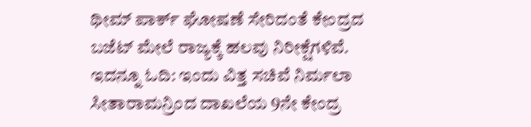ಥೀಮ್ ಪಾರ್ಕ್ ಘೋಷಣೆ ಸೇರಿದಂತೆ ಕೇಂದ್ರದ ಬಜೆಟ್ ಮೇಲೆ ರಾಜ್ಯಕ್ಕೆ ಹಲವು ನಿರೀಕ್ಷೆಗಳಿವೆ.
ಇದನ್ನೂ ಓದಿ: ಇಂದು ವಿತ್ತ ಸಚಿವೆ ನಿರ್ಮಲಾ ಸೀತಾರಾಮನ್ರಿಂದ ದಾಖಲೆಯ 9ನೇ ಕೇಂದ್ರ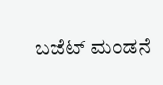ಬಜೆಟ್ ಮಂಡನೆ